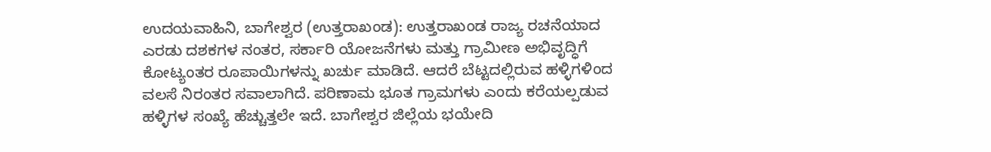ಉದಯವಾಹಿನಿ, ಬಾಗೇಶ್ವರ (ಉತ್ತರಾಖಂಡ): ಉತ್ತರಾಖಂಡ ರಾಜ್ಯ ರಚನೆಯಾದ ಎರಡು ದಶಕಗಳ ನಂತರ, ಸರ್ಕಾರಿ ಯೋಜನೆಗಳು ಮತ್ತು ಗ್ರಾಮೀಣ ಅಭಿವೃದ್ಧಿಗೆ ಕೋಟ್ಯಂತರ ರೂಪಾಯಿಗಳನ್ನು ಖರ್ಚು ಮಾಡಿದೆ. ಆದರೆ ಬೆಟ್ಟದಲ್ಲಿರುವ ಹಳ್ಳಿಗಳಿಂದ ವಲಸೆ ನಿರಂತರ ಸವಾಲಾಗಿದೆ. ಪರಿಣಾಮ ಭೂತ ಗ್ರಾಮಗಳು ಎಂದು ಕರೆಯಲ್ಪಡುವ ಹಳ್ಳಿಗಳ ಸಂಖ್ಯೆ ಹೆಚ್ಚುತ್ತಲೇ ಇದೆ. ಬಾಗೇಶ್ವರ ಜಿಲ್ಲೆಯ ಭಯೇದಿ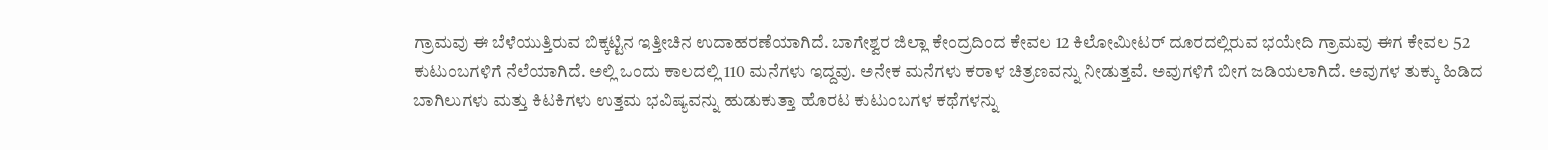ಗ್ರಾಮವು ಈ ಬೆಳೆಯುತ್ತಿರುವ ಬಿಕ್ಕಟ್ಟಿನ ಇತ್ತೀಚಿನ ಉದಾಹರಣೆಯಾಗಿದೆ. ಬಾಗೇಶ್ವರ ಜಿಲ್ಲಾ ಕೇಂದ್ರದಿಂದ ಕೇವಲ 12 ಕಿಲೋಮೀಟರ್ ದೂರದಲ್ಲಿರುವ ಭಯೇದಿ ಗ್ರಾಮವು ಈಗ ಕೇವಲ 52 ಕುಟುಂಬಗಳಿಗೆ ನೆಲೆಯಾಗಿದೆ. ಅಲ್ಲಿ ಒಂದು ಕಾಲದಲ್ಲಿ 110 ಮನೆಗಳು ಇದ್ದವು. ಅನೇಕ ಮನೆಗಳು ಕರಾಳ ಚಿತ್ರಣವನ್ನು ನೀಡುತ್ತವೆ. ಅವುಗಳಿಗೆ ಬೀಗ ಜಡಿಯಲಾಗಿದೆ. ಅವುಗಳ ತುಕ್ಕು ಹಿಡಿದ ಬಾಗಿಲುಗಳು ಮತ್ತು ಕಿಟಕಿಗಳು ಉತ್ತಮ ಭವಿಷ್ಯವನ್ನು ಹುಡುಕುತ್ತಾ ಹೊರಟ ಕುಟುಂಬಗಳ ಕಥೆಗಳನ್ನು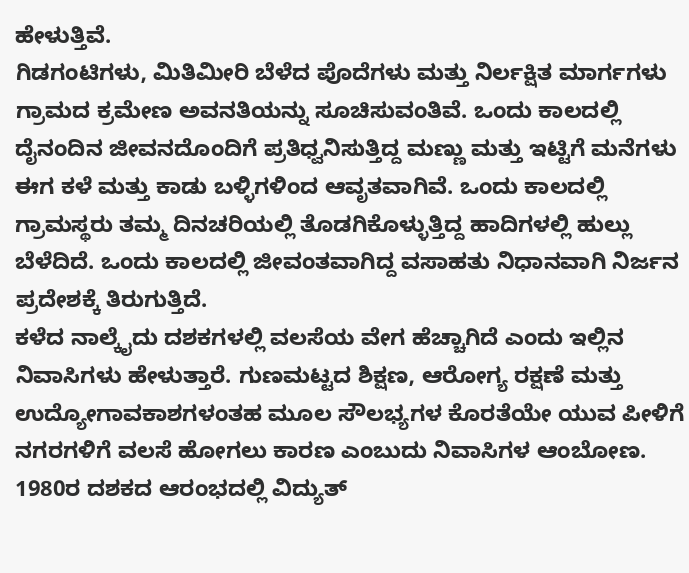ಹೇಳುತ್ತಿವೆ.
ಗಿಡಗಂಟಿಗಳು, ಮಿತಿಮೀರಿ ಬೆಳೆದ ಪೊದೆಗಳು ಮತ್ತು ನಿರ್ಲಕ್ಷಿತ ಮಾರ್ಗಗಳು ಗ್ರಾಮದ ಕ್ರಮೇಣ ಅವನತಿಯನ್ನು ಸೂಚಿಸುವಂತಿವೆ. ಒಂದು ಕಾಲದಲ್ಲಿ ದೈನಂದಿನ ಜೀವನದೊಂದಿಗೆ ಪ್ರತಿಧ್ವನಿಸುತ್ತಿದ್ದ ಮಣ್ಣು ಮತ್ತು ಇಟ್ಟಿಗೆ ಮನೆಗಳು ಈಗ ಕಳೆ ಮತ್ತು ಕಾಡು ಬಳ್ಳಿಗಳಿಂದ ಆವೃತವಾಗಿವೆ. ಒಂದು ಕಾಲದಲ್ಲಿ ಗ್ರಾಮಸ್ಥರು ತಮ್ಮ ದಿನಚರಿಯಲ್ಲಿ ತೊಡಗಿಕೊಳ್ಳುತ್ತಿದ್ದ ಹಾದಿಗಳಲ್ಲಿ ಹುಲ್ಲು ಬೆಳೆದಿದೆ. ಒಂದು ಕಾಲದಲ್ಲಿ ಜೀವಂತವಾಗಿದ್ದ ವಸಾಹತು ನಿಧಾನವಾಗಿ ನಿರ್ಜನ ಪ್ರದೇಶಕ್ಕೆ ತಿರುಗುತ್ತಿದೆ.
ಕಳೆದ ನಾಲ್ಕೈದು ದಶಕಗಳಲ್ಲಿ ವಲಸೆಯ ವೇಗ ಹೆಚ್ಚಾಗಿದೆ ಎಂದು ಇಲ್ಲಿನ ನಿವಾಸಿಗಳು ಹೇಳುತ್ತಾರೆ. ಗುಣಮಟ್ಟದ ಶಿಕ್ಷಣ, ಆರೋಗ್ಯ ರಕ್ಷಣೆ ಮತ್ತು ಉದ್ಯೋಗಾವಕಾಶಗಳಂತಹ ಮೂಲ ಸೌಲಭ್ಯಗಳ ಕೊರತೆಯೇ ಯುವ ಪೀಳಿಗೆ ನಗರಗಳಿಗೆ ವಲಸೆ ಹೋಗಲು ಕಾರಣ ಎಂಬುದು ನಿವಾಸಿಗಳ ಆಂಬೋಣ. 1980ರ ದಶಕದ ಆರಂಭದಲ್ಲಿ ವಿದ್ಯುತ್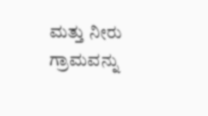ಮತ್ತು ನೀರು ಗ್ರಾಮವನ್ನು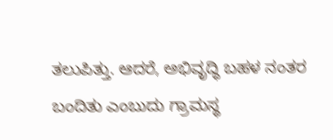ತಲುಪಿತ್ತು. ಆದರೆ, ಅಭಿವೃದ್ಧಿ ಬಹಳ ನಂತರ ಬಂದಿತು ಎಂಬುದು ಗ್ರಾಮಸ್ಥ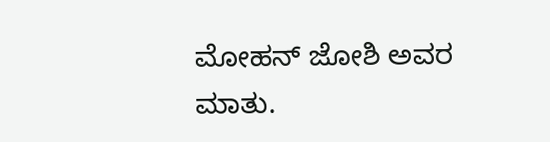ಮೋಹನ್ ಜೋಶಿ ಅವರ ಮಾತು.